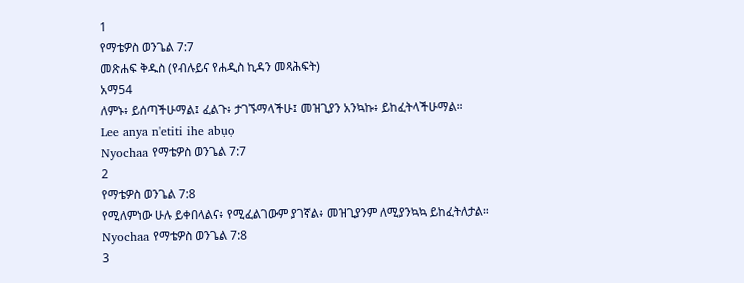1
የማቴዎስ ወንጌል 7:7
መጽሐፍ ቅዱስ (የብሉይና የሐዲስ ኪዳን መጻሕፍት)
አማ54
ለምኑ፥ ይሰጣችሁማል፤ ፈልጉ፥ ታገኙማላችሁ፤ መዝጊያን አንኳኩ፥ ይከፈትላችሁማል።
Lee anya n'etiti ihe abụọ
Nyochaa የማቴዎስ ወንጌል 7:7
2
የማቴዎስ ወንጌል 7:8
የሚለምነው ሁሉ ይቀበላልና፥ የሚፈልገውም ያገኛል፥ መዝጊያንም ለሚያንኳኳ ይከፈትለታል።
Nyochaa የማቴዎስ ወንጌል 7:8
3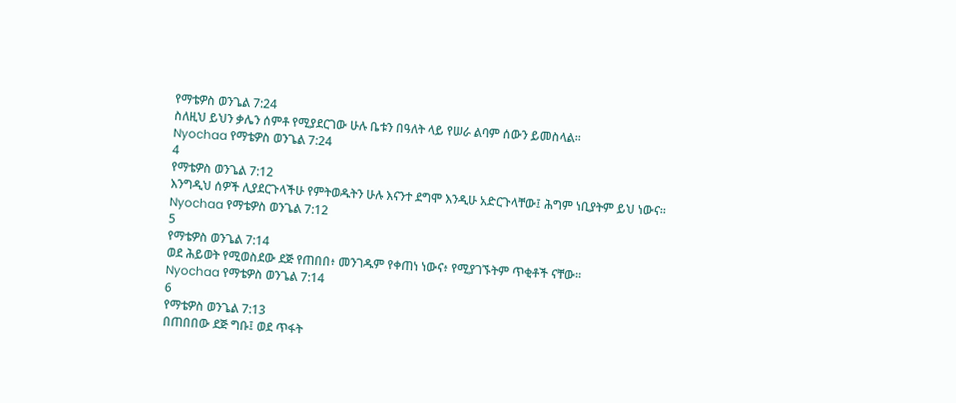የማቴዎስ ወንጌል 7:24
ስለዚህ ይህን ቃሌን ሰምቶ የሚያደርገው ሁሉ ቤቱን በዓለት ላይ የሠራ ልባም ሰውን ይመስላል።
Nyochaa የማቴዎስ ወንጌል 7:24
4
የማቴዎስ ወንጌል 7:12
እንግዲህ ሰዎች ሊያደርጉላችሁ የምትወዱትን ሁሉ እናንተ ደግሞ እንዲሁ አድርጉላቸው፤ ሕግም ነቢያትም ይህ ነውና።
Nyochaa የማቴዎስ ወንጌል 7:12
5
የማቴዎስ ወንጌል 7:14
ወደ ሕይወት የሚወስደው ደጅ የጠበበ፥ መንገዱም የቀጠነ ነውና፥ የሚያገኙትም ጥቂቶች ናቸው።
Nyochaa የማቴዎስ ወንጌል 7:14
6
የማቴዎስ ወንጌል 7:13
በጠበበው ደጅ ግቡ፤ ወደ ጥፋት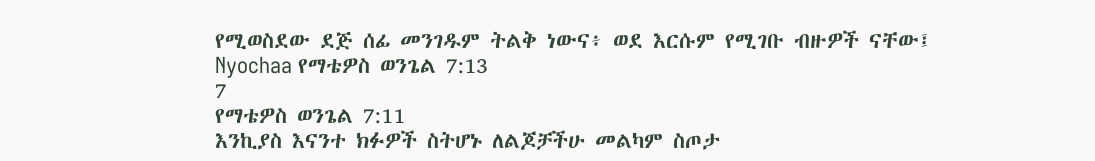የሚወስደው ደጅ ሰፊ መንገዱም ትልቅ ነውና፥ ወደ እርሱም የሚገቡ ብዙዎች ናቸው፤
Nyochaa የማቴዎስ ወንጌል 7:13
7
የማቴዎስ ወንጌል 7:11
እንኪያስ እናንተ ክፉዎች ስትሆኑ ለልጆቻችሁ መልካም ስጦታ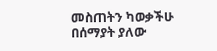መስጠትን ካወቃችሁ በሰማያት ያለው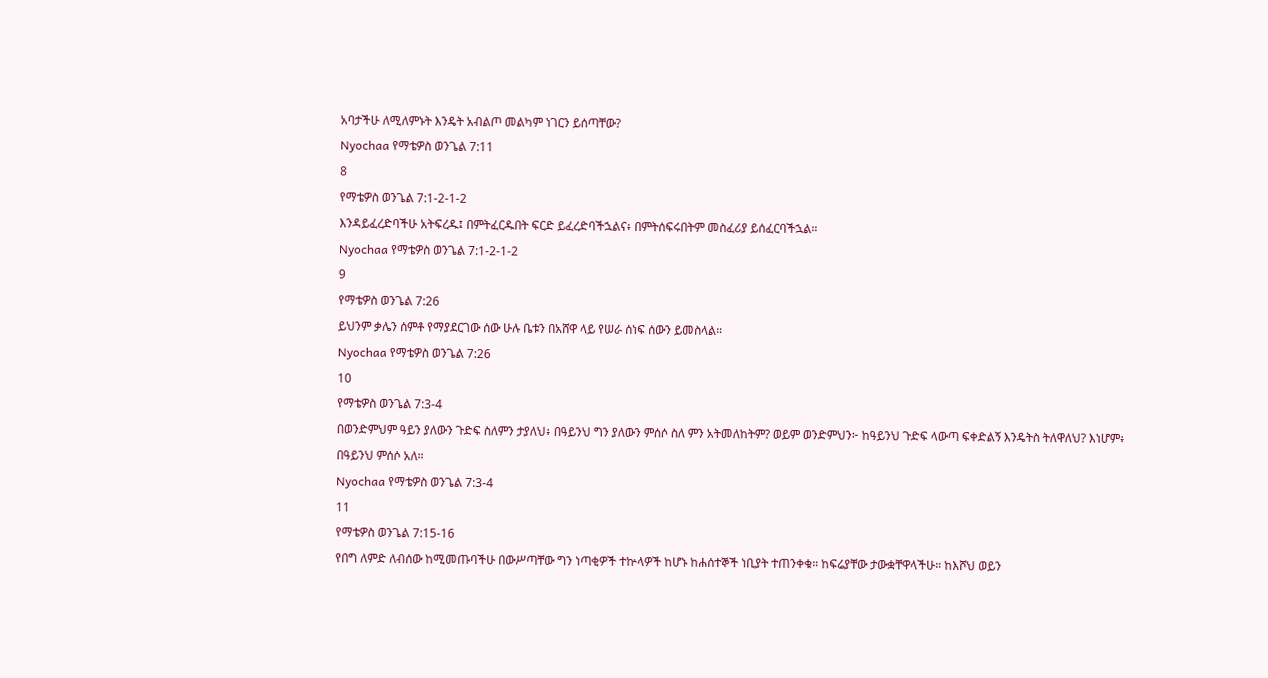አባታችሁ ለሚለምኑት እንዴት አብልጦ መልካም ነገርን ይሰጣቸው?
Nyochaa የማቴዎስ ወንጌል 7:11
8
የማቴዎስ ወንጌል 7:1-2-1-2
እንዳይፈረድባችሁ አትፍረዱ፤ በምትፈርዱበት ፍርድ ይፈረድባችኋልና፥ በምትሰፍሩበትም መስፈሪያ ይሰፈርባችኋል።
Nyochaa የማቴዎስ ወንጌል 7:1-2-1-2
9
የማቴዎስ ወንጌል 7:26
ይህንም ቃሌን ሰምቶ የማያደርገው ሰው ሁሉ ቤቱን በአሸዋ ላይ የሠራ ሰነፍ ሰውን ይመስላል።
Nyochaa የማቴዎስ ወንጌል 7:26
10
የማቴዎስ ወንጌል 7:3-4
በወንድምህም ዓይን ያለውን ጉድፍ ስለምን ታያለህ፥ በዓይንህ ግን ያለውን ምሰሶ ስለ ምን አትመለከትም? ወይም ወንድምህን፦ ከዓይንህ ጉድፍ ላውጣ ፍቀድልኝ እንዴትስ ትለዋለህ? እነሆም፥ በዓይንህ ምሰሶ አለ።
Nyochaa የማቴዎስ ወንጌል 7:3-4
11
የማቴዎስ ወንጌል 7:15-16
የበግ ለምድ ለብሰው ከሚመጡባችሁ በውሥጣቸው ግን ነጣቂዎች ተኵላዎች ከሆኑ ከሐሰተኞች ነቢያት ተጠንቀቁ። ከፍሬያቸው ታውቋቸዋላችሁ። ከእሾህ ወይን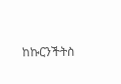ከኩርንችትስ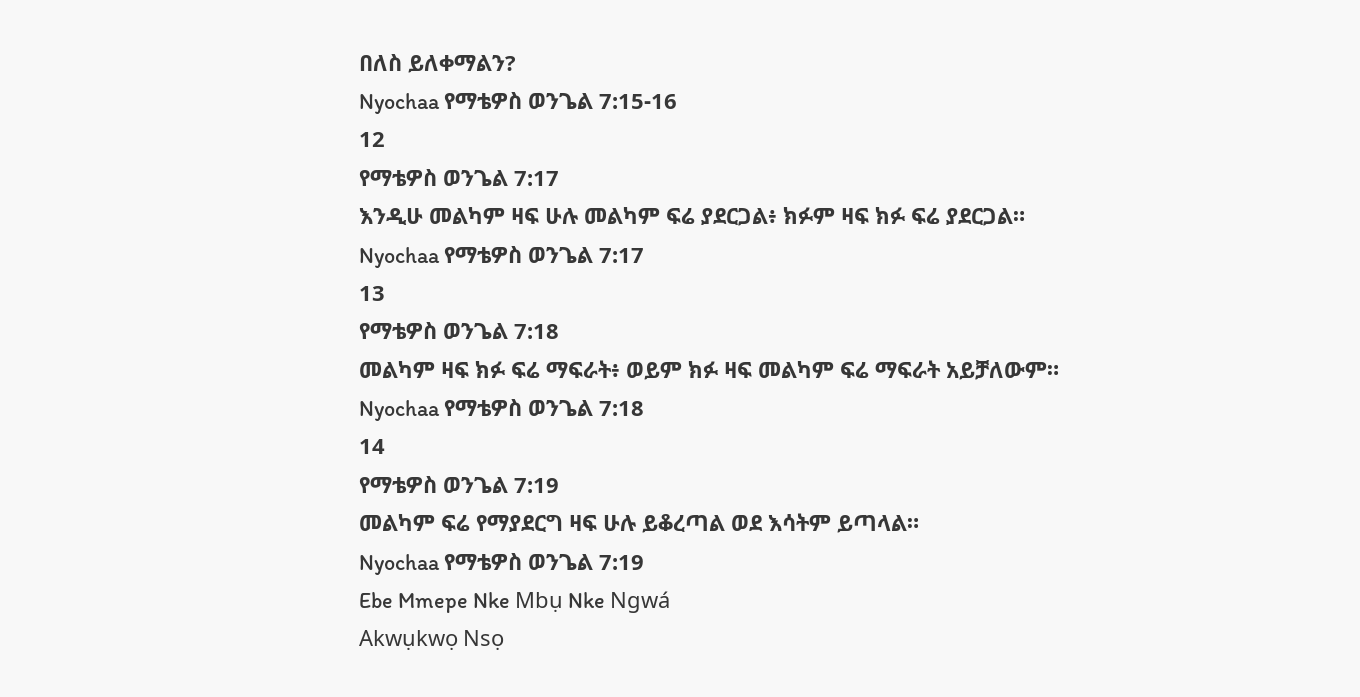በለስ ይለቀማልን?
Nyochaa የማቴዎስ ወንጌል 7:15-16
12
የማቴዎስ ወንጌል 7:17
እንዲሁ መልካም ዛፍ ሁሉ መልካም ፍሬ ያደርጋል፥ ክፉም ዛፍ ክፉ ፍሬ ያደርጋል።
Nyochaa የማቴዎስ ወንጌል 7:17
13
የማቴዎስ ወንጌል 7:18
መልካም ዛፍ ክፉ ፍሬ ማፍራት፥ ወይም ክፉ ዛፍ መልካም ፍሬ ማፍራት አይቻለውም።
Nyochaa የማቴዎስ ወንጌል 7:18
14
የማቴዎስ ወንጌል 7:19
መልካም ፍሬ የማያደርግ ዛፍ ሁሉ ይቆረጣል ወደ እሳትም ይጣላል።
Nyochaa የማቴዎስ ወንጌል 7:19
Ebe Mmepe Nke Mbụ Nke Ngwá
Akwụkwọ Nsọ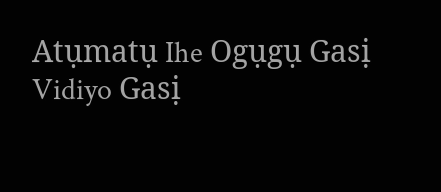Atụmatụ Ihe Ogụgụ Gasị
Vidiyo Gasị